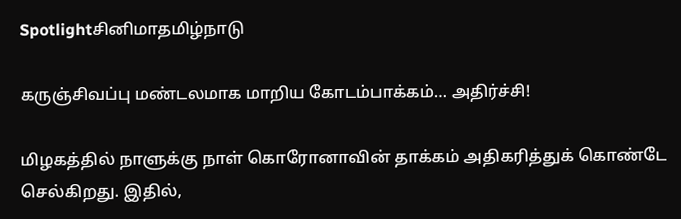Spotlightசினிமாதமிழ்நாடு

கருஞ்சிவப்பு மண்டலமாக மாறிய கோடம்பாக்கம்… அதிர்ச்சி!

மிழகத்தில் நாளுக்கு நாள் கொரோனாவின் தாக்கம் அதிகரித்துக் கொண்டே செல்கிறது. இதில்,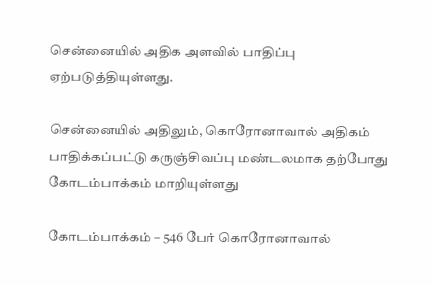சென்னையில் அதிக அளவில் பாதிப்பு ஏற்படுத்தியுள்ளது.

சென்னையில் அதிலும், கொரோனாவால் அதிகம் பாதிக்கப்பட்டு கருஞ்சிவப்பு மண்டலமாக தற்போது கோடம்பாக்கம் மாறியுள்ளது

கோடம்பாக்கம் – 546 பேர் கொரோனாவால்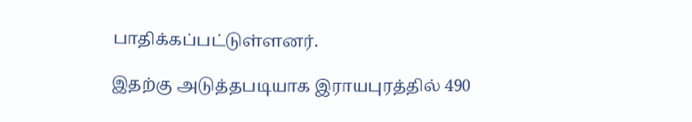பாதிக்கப்பட்டுள்ளனர்.

இதற்கு அடுத்தபடியாக இராயபுரத்தில் 490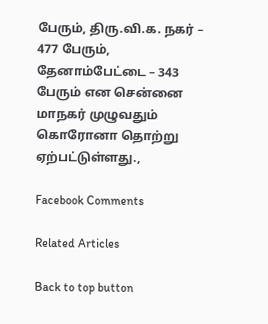பேரும், திரு.வி.க. நகர் – 477 பேரும், தேனாம்பேட்டை – 343 பேரும் என சென்னை மாநகர் முழுவதும் கொரோனா தொற்று ஏற்பட்டுள்ளது.,

Facebook Comments

Related Articles

Back to top button